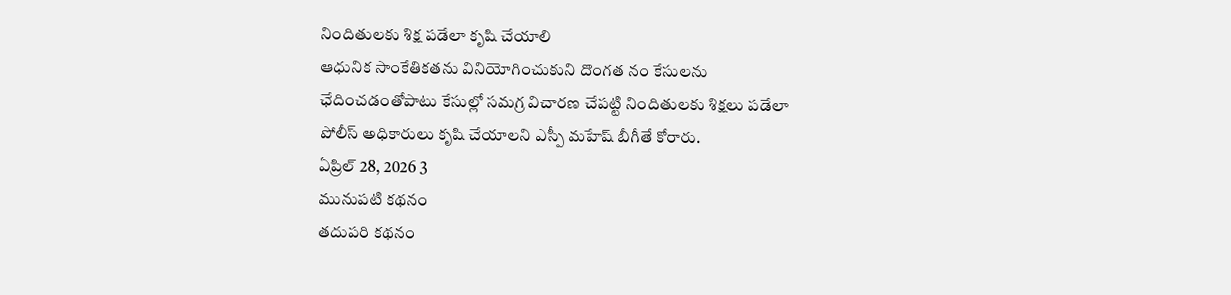నిందితులకు శిక్ష పడేలా కృషి చేయాలి
ఆధునిక సాంకేతికతను వినియోగించుకుని దొంగత నం కేసులను ఛేదించడంతోపాటు కేసుల్లో సమగ్ర విచారణ చేపట్టి నిందితులకు శిక్షలు పడేలా పోలీస్ అధికారులు కృషి చేయాలని ఎస్పీ మహేష్ బీగీతే కోరారు.
ఏప్రిల్ 28, 2026 3
మునుపటి కథనం
తదుపరి కథనం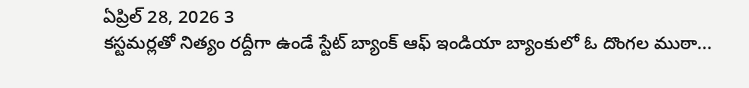ఏప్రిల్ 28, 2026 3
కస్టమర్లతో నిత్యం రద్దీగా ఉండే స్టేట్ బ్యాంక్ ఆఫ్ ఇండియా బ్యాంకులో ఓ దొంగల ముఠా...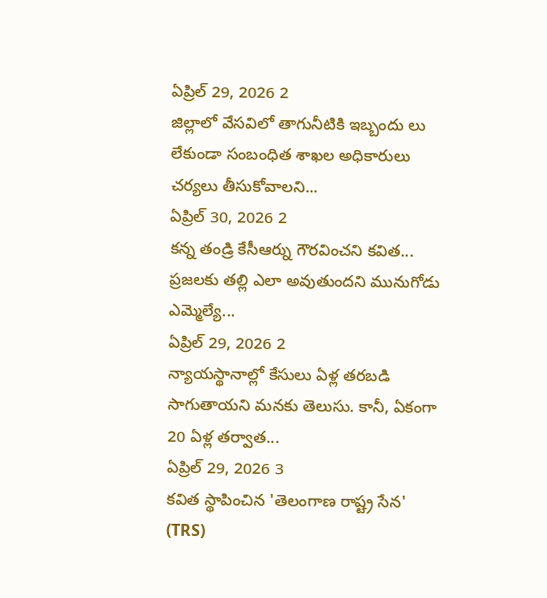ఏప్రిల్ 29, 2026 2
జిల్లాలో వేసవిలో తాగునీటికి ఇబ్బందు లు లేకుండా సంబంధిత శాఖల అధికారులు చర్యలు తీసుకోవాలని...
ఏప్రిల్ 30, 2026 2
కన్న తండ్రి కేసీఆర్ను గౌరవించని కవిత... ప్రజలకు తల్లి ఎలా అవుతుందని మునుగోడు ఎమ్మెల్యే...
ఏప్రిల్ 29, 2026 2
న్యాయస్థానాల్లో కేసులు ఏళ్ల తరబడి సాగుతాయని మనకు తెలుసు. కానీ, ఏకంగా 20 ఏళ్ల తర్వాత...
ఏప్రిల్ 29, 2026 3
కవిత స్థాపించిన 'తెలంగాణ రాష్ట్ర సేన' (TRS)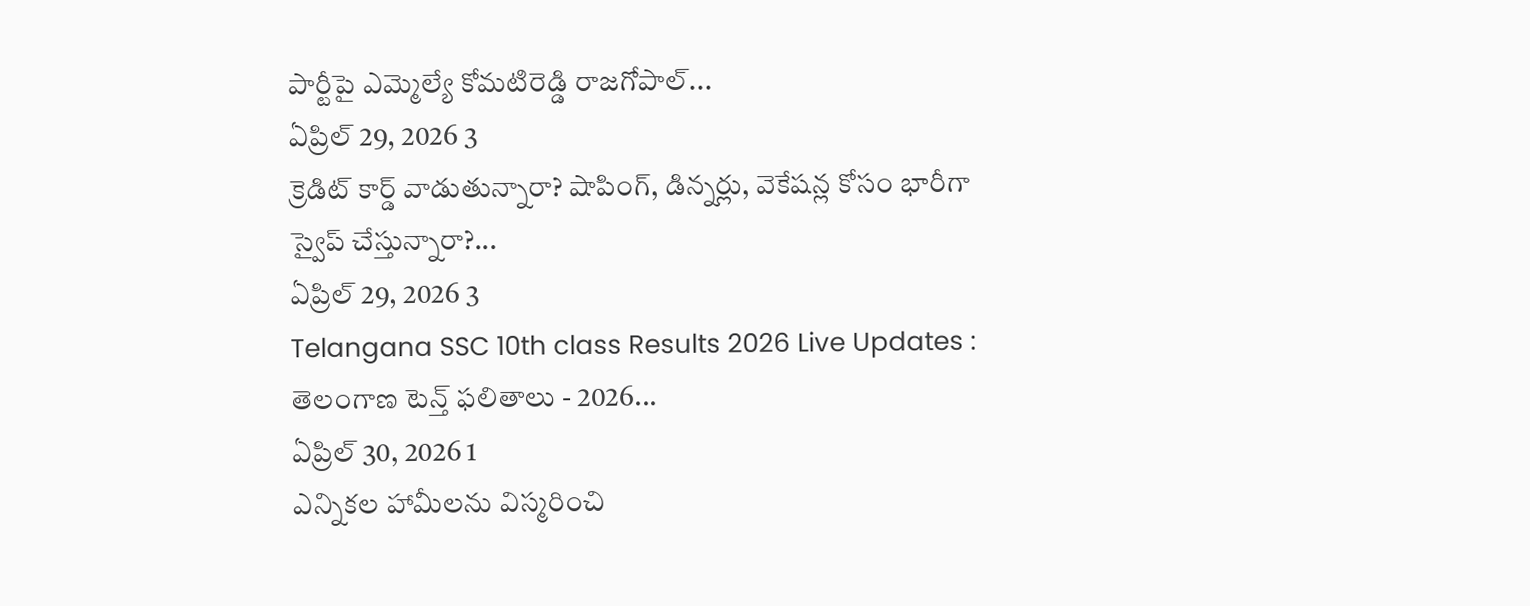పార్టీపై ఎమ్మెల్యే కోమటిరెడ్డి రాజగోపాల్...
ఏప్రిల్ 29, 2026 3
క్రెడిట్ కార్డ్ వాడుతున్నారా? షాపింగ్, డిన్నర్లు, వెకేషన్ల కోసం భారీగా స్వైప్ చేస్తున్నారా?...
ఏప్రిల్ 29, 2026 3
Telangana SSC 10th class Results 2026 Live Updates : తెలంగాణ టెన్త్ ఫలితాలు - 2026...
ఏప్రిల్ 30, 2026 1
ఎన్నికల హామీలను విస్మరించి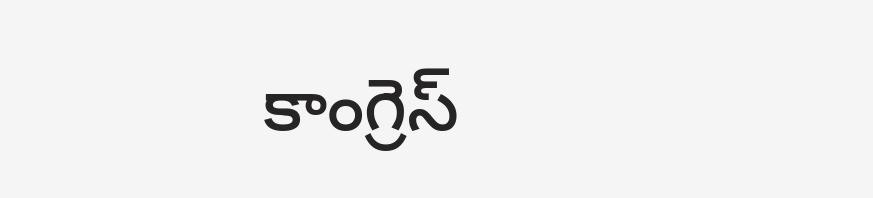కాంగ్రెస్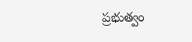ప్రభుత్వం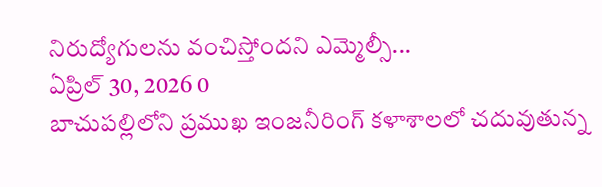నిరుద్యోగులను వంచిస్తోందని ఎమ్మెల్సీ...
ఏప్రిల్ 30, 2026 0
బాచుపల్లిలోని ప్రముఖ ఇంజనీరింగ్ కళాశాలలో చదువుతున్న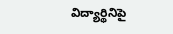విద్యార్థినిపై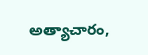అత్యాచారం,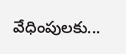వేధింపులకు...